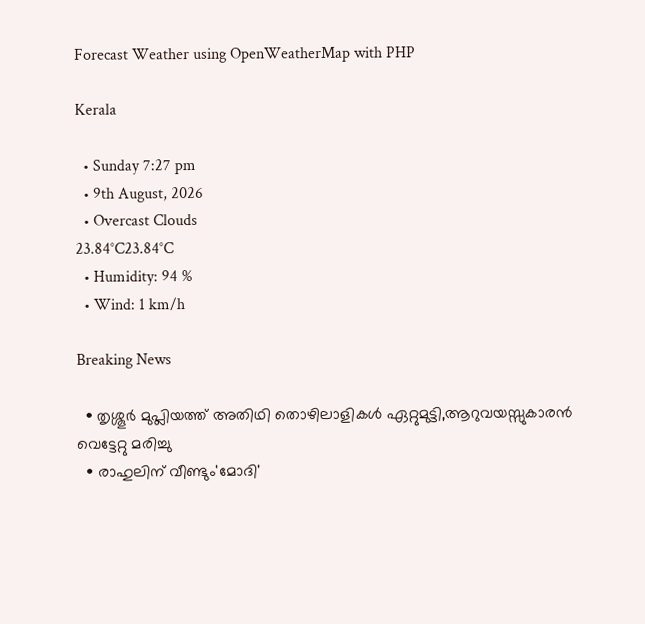Forecast Weather using OpenWeatherMap with PHP

Kerala

  • Sunday 7:27 pm
  • 9th August, 2026
  • Overcast Clouds
23.84°C23.84°C
  • Humidity: 94 %
  • Wind: 1 km/h

Breaking News

  • തൃശ്ശൂർ മുപ്ലിയത്ത് അതിഥി തൊഴിലാളികൾ ഏറ്റുമുട്ടി,ആറുവയസ്സുകാരൻ വെട്ടേറ്റു മരിച്ചു
  • രാഹുലിന് വീണ്ടും'മോദി'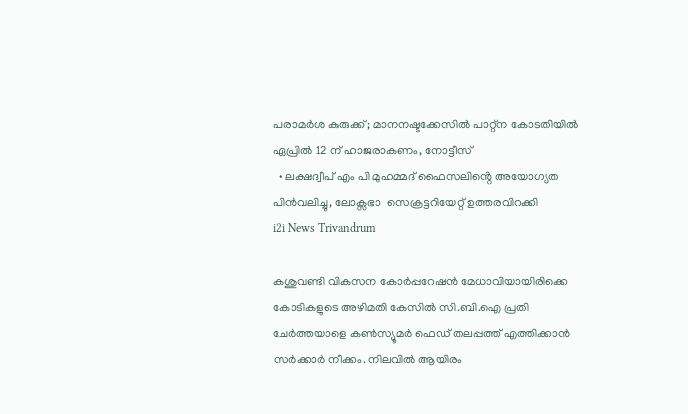പരാമര്‍ശ കുരുക്ക്; മാനനഷ്ടക്കേസിൽ പാറ്റ്ന കോടതിയിൽ ഏപ്രിൽ 12 ന് ഹാജരാകണം, നോട്ടീസ്
  • ലക്ഷദ്വീപ് എം പി മുഹമ്മദ് ഫൈസലിൻ്റെ അയോഗ്യത പിൻവലിച്ചു, ലോക്സഭാ  സെക്രട്ടറിയേറ്റ് ഉത്തരവിറക്കി
i2i News Trivandrum

കശുവണ്ടി വികസന കോര്‍പ്പറേഷന്‍ മേധാവിയായിരിക്കെ കോടികളുടെ അഴിമതി കേസില്‍ സി.ബി.ഐ പ്രതി ചേര്‍ത്തയാളെ കണ്‍സ്യൂമര്‍ ഫെഡ് തലപ്പത്ത് എത്തിക്കാന്‍ സര്‍ക്കാര്‍ നീക്കം. നിലവില്‍ ആയിരം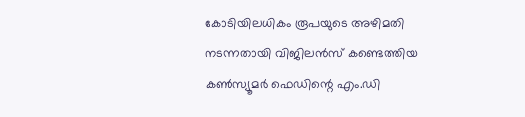കോടിയിലധികം രൂപയുടെ അഴിമതി നടന്നതായി വിജിലന്‍സ് കണ്ടെത്തിയ കണ്‍സ്യൂമര്‍ ഫെഡിന്റെ എം.ഡി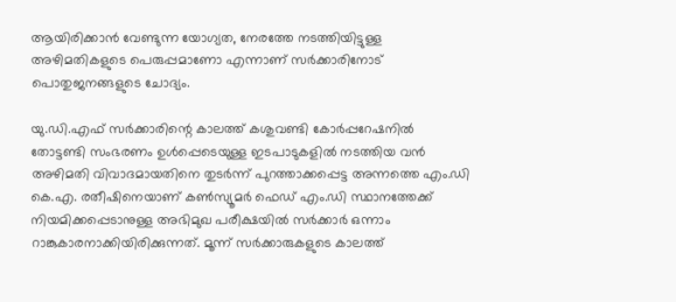ആയിരിക്കാന്‍ വേണ്ടുന്ന യോഗ്യത, നേരത്തേ നടത്തിയിട്ടുള്ള അഴിമതികളുടെ പെരുപ്പമാണോ എന്നാണ് സര്‍ക്കാരിനോട് പൊതുജനങ്ങളുടെ ചോദ്യം.

യു.ഡി.എഫ് സര്‍ക്കാരിന്റെ കാലത്ത് കശുവണ്ടി കോര്‍പ്പറേഷനില്‍ തോട്ടണ്ടി സംഭരണം ഉള്‍പ്പെടെയുള്ള ഇടപാടുകളില്‍ നടത്തിയ വന്‍ അഴിമതി വിവാദമായതിനെ തുടര്‍ന്ന് പുറത്താക്കപ്പെട്ട അന്നത്തെ എം.ഡി കെ.എ. രതീഷിനെയാണ് കണ്‍സ്യൂമര്‍ ഫെഡ് എം.ഡി സ്ഥാനത്തേക്ക് നിയമിക്കപ്പെടാനുള്ള അഭിമുഖ പരീക്ഷയില്‍ സര്‍ക്കാര്‍ ഒന്നാം റാങ്കുകാരനാക്കിയിരിക്കുന്നത്. മൂന്ന് സര്‍ക്കാരുകളുടെ കാലത്ത്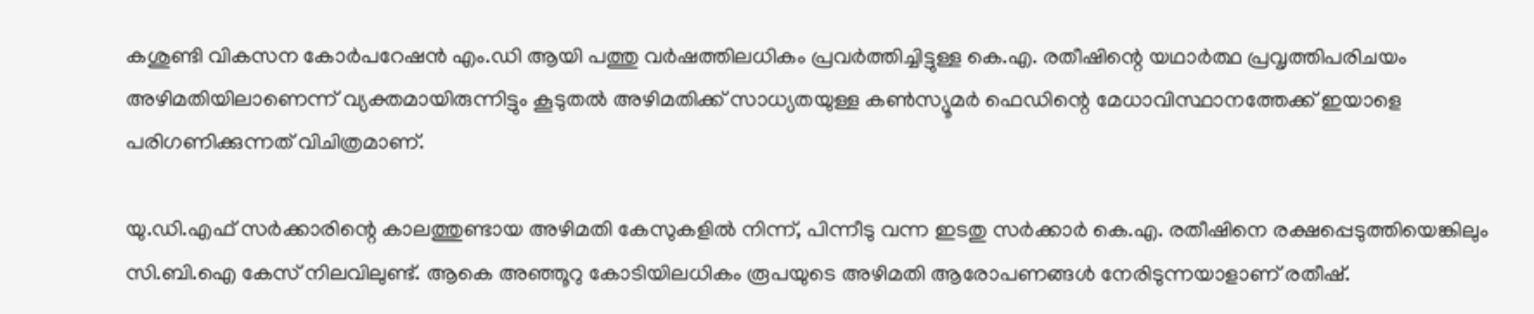കശുണ്ടി വികസന കോര്‍പറേഷന്‍ എം.ഡി ആയി പത്തു വര്‍ഷത്തിലധികം പ്രവര്‍ത്തിച്ചിട്ടുള്ള കെ.എ. രതീഷിന്റെ യഥാര്‍ത്ഥ പ്രവൃത്തിപരിചയം അഴിമതിയിലാണെന്ന് വ്യക്തമായിരുന്നിട്ടും കൂടുതല്‍ അഴിമതിക്ക് സാധ്യതയുള്ള കണ്‍സ്യൂമര്‍ ഫെഡിന്റെ മേധാവിസ്ഥാനത്തേക്ക് ഇയാളെ പരിഗണിക്കുന്നത് വിചിത്രമാണ്.

യു.ഡി.എഫ് സര്‍ക്കാരിന്റെ കാലത്തുണ്ടായ അഴിമതി കേസുകളില്‍ നിന്ന്, പിന്നീടു വന്ന ഇടതു സര്‍ക്കാര്‍ കെ.എ. രതീഷിനെ രക്ഷപ്പെടുത്തിയെങ്കിലും സി.ബി.ഐ കേസ് നിലവിലുണ്ട്. ആകെ അഞ്ഞൂറു കോടിയിലധികം രൂപയുടെ അഴിമതി ആരോപണങ്ങള്‍ നേരിടുന്നയാളാണ് രതീഷ്.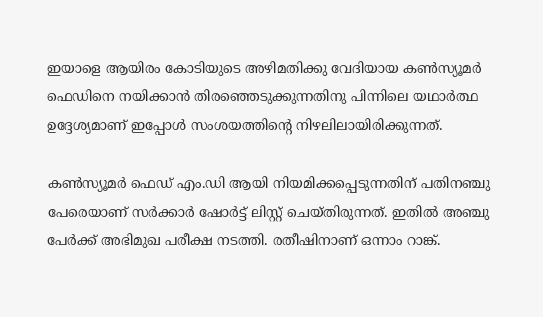ഇയാളെ ആയിരം കോടിയുടെ അഴിമതിക്കു വേദിയായ കണ്‍സ്യൂമര്‍ ഫെഡിനെ നയിക്കാന്‍ തിരഞ്ഞെടുക്കുന്നതിനു പിന്നിലെ യഥാര്‍ത്ഥ ഉദ്ദേശ്യമാണ് ഇപ്പോള്‍ സംശയത്തിന്റെ നിഴലിലായിരിക്കുന്നത്.

കണ്‍സ്യൂമര്‍ ഫെഡ് എം.ഡി ആയി നിയമിക്കപ്പെടുന്നതിന് പതിനഞ്ചു പേരെയാണ് സര്‍ക്കാര്‍ ഷോര്‍ട്ട് ലിസ്റ്റ് ചെയ്തിരുന്നത്. ഇതില്‍ അഞ്ചു പേര്‍ക്ക് അഭിമുഖ പരീക്ഷ നടത്തി. രതീഷിനാണ് ഒന്നാം റാങ്ക്.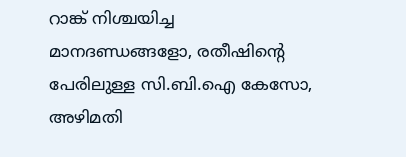റാങ്ക് നിശ്ചയിച്ച മാനദണ്ഡങ്ങളോ, രതീഷിന്റെ പേരിലുള്ള സി.ബി.ഐ കേസോ, അഴിമതി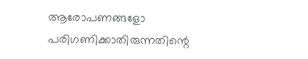ആരോപണങ്ങളോ പരിഗണിക്കാതിരുന്നതിന്റെ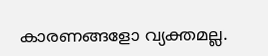കാരണങ്ങളോ വ്യക്തമല്ല.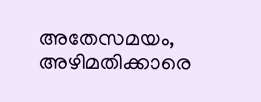അതേസമയം, അഴിമതിക്കാരെ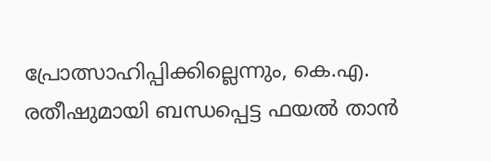പ്രോത്സാഹിപ്പിക്കില്ലെന്നും, കെ.എ. രതീഷുമായി ബന്ധപ്പെട്ട ഫയല്‍ താന്‍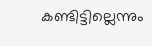കണ്ടിട്ടില്ലെന്നും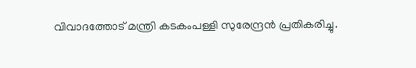വിവാദത്തോട് മന്ത്രി കടകംപള്ളി സുരേന്ദ്രന്‍ പ്രതികരിച്ചു.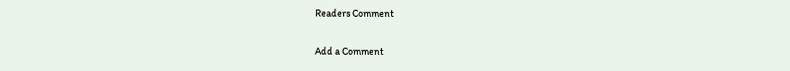Readers Comment

Add a Comment